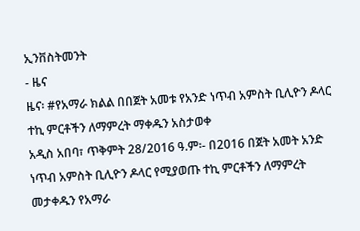ኢንቨስትመንት
- ዜና
ዜና፡ #የአማራ ክልል በበጀት አመቱ የአንድ ነጥብ አምስት ቢሊዮን ዶላር ተኪ ምርቶችን ለማምረት ማቀዱን አስታወቀ
አዲስ አበባ፣ ጥቅምት 28/2016 ዓ.ም፡- በ2016 በጀት አመት አንድ ነጥብ አምስት ቢሊዮን ዶላር የሚያወጡ ተኪ ምርቶችን ለማምረት መታቀዱን የአማራ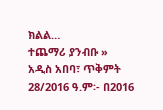ክልል…
ተጨማሪ ያንብቡ »
አዲስ አበባ፣ ጥቅምት 28/2016 ዓ.ም፡- በ2016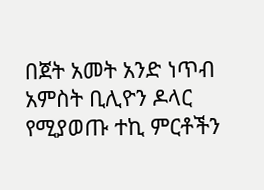በጀት አመት አንድ ነጥብ አምስት ቢሊዮን ዶላር የሚያወጡ ተኪ ምርቶችን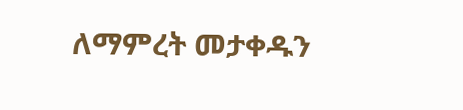ለማምረት መታቀዱን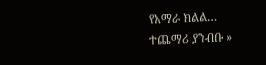የአማራ ክልል…
ተጨማሪ ያንብቡ »